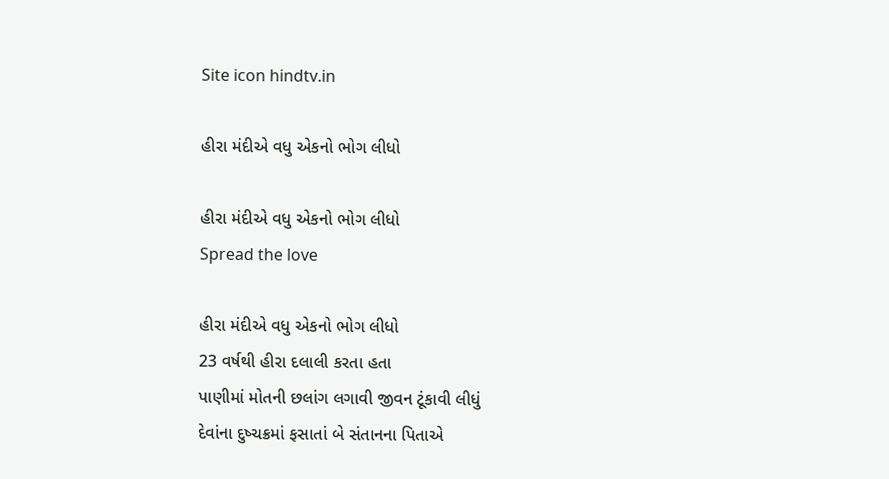Site icon hindtv.in

હીરા મંદીએ વધુ એકનો ભોગ લીધો

હીરા મંદીએ વધુ એકનો ભોગ લીધો
Spread the love

હીરા મંદીએ વધુ એકનો ભોગ લીધો
23 વર્ષથી હીરા દલાલી કરતા હતા
પાણીમાં મોતની છલાંગ લગાવી જીવન ટૂંકાવી લીધું
દેવાંના દુષ્ચક્રમાં ફસાતાં બે સંતાનના પિતાએ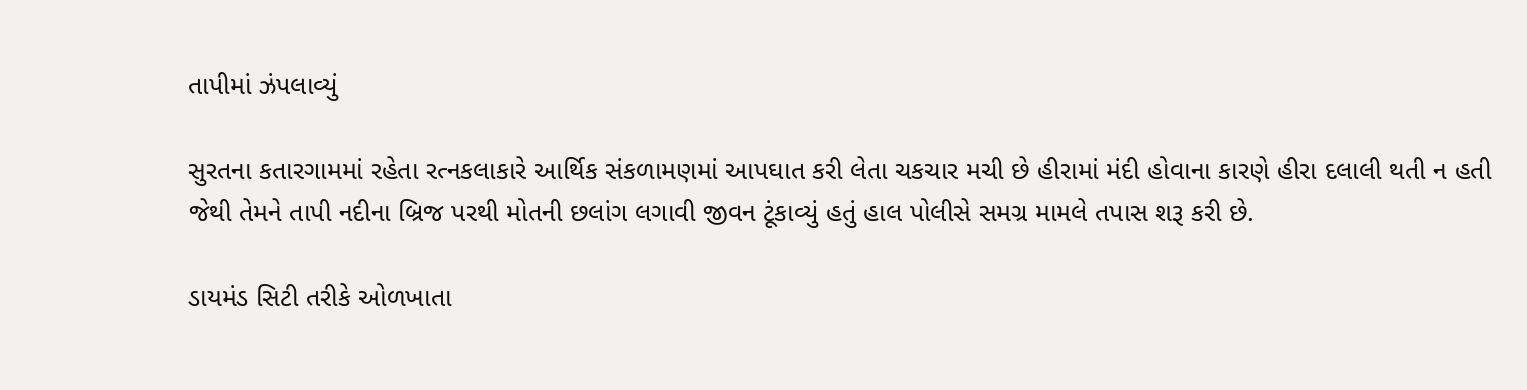તાપીમાં ઝંપલાવ્યું

સુરતના કતારગામમાં રહેતા રત્નકલાકારે આર્થિક સંકળામણમાં આપઘાત કરી લેતા ચકચાર મચી છે હીરામાં મંદી હોવાના કારણે હીરા દલાલી થતી ન હતી જેથી તેમને તાપી નદીના બ્રિજ પરથી મોતની છલાંગ લગાવી જીવન ટૂંકાવ્યું હતું હાલ પોલીસે સમગ્ર મામલે તપાસ શરૂ કરી છે.

ડાયમંડ સિટી તરીકે ઓળખાતા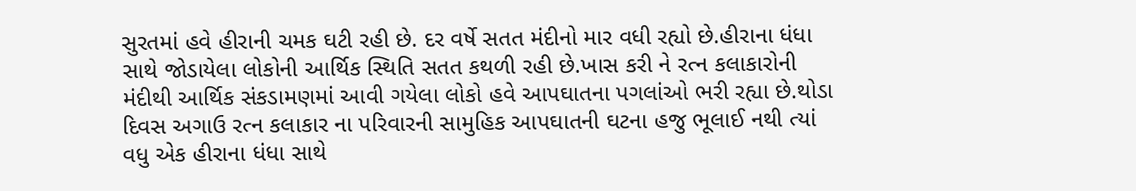સુરતમાં હવે હીરાની ચમક ઘટી રહી છે. દર વર્ષે સતત મંદીનો માર વધી રહ્યો છે.હીરાના ધંધા સાથે જોડાયેલા લોકોની આર્થિક સ્થિતિ સતત કથળી રહી છે.ખાસ કરી ને રત્ન કલાકારોની મંદીથી આર્થિક સંકડામણમાં આવી ગયેલા લોકો હવે આપઘાતના પગલાંઓ ભરી રહ્યા છે.થોડા દિવસ અગાઉ રત્ન કલાકાર ના પરિવારની સામુહિક આપઘાતની ઘટના હજુ ભૂલાઈ નથી ત્યાં વધુ એક હીરાના ધંધા સાથે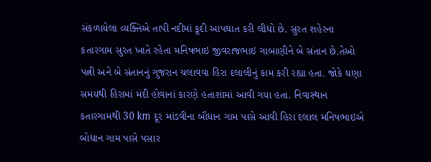સંકળાયેલા વ્યક્તિએ તાપી નદીમાં કૂદી આપઘાત કરી લીધો છે. સુરત શહેરના કતારગામ સુરત ખાતે રહેતા મનિષભાઇ જીવરાજભાઇ ગાબાણીને બે સંતાન છે.તેઓ પત્ની અને બે સંતાનનું ગુજરાન ચલાવવા હિરા દલાલીનું કામ કરી રહ્યા હતા. જોકે ઘણા સમયથી હિરામાં મંદી હોવાનાં કારણે હતાશામાં આવી ગયા હતા. નિવાસ્થાન કતારગામથી 30 km દૂર માંડવીના બૌધાન ગામ પાસે આવી હિરા દલાલ મનિષભાઇએ બોધાન ગામ પાસે પસાર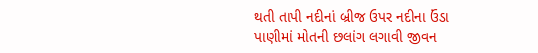થતી તાપી નદીનાં બ્રીજ ઉપર નદીના ઉંડા પાણીમાં મોતની છલાંગ લગાવી જીવન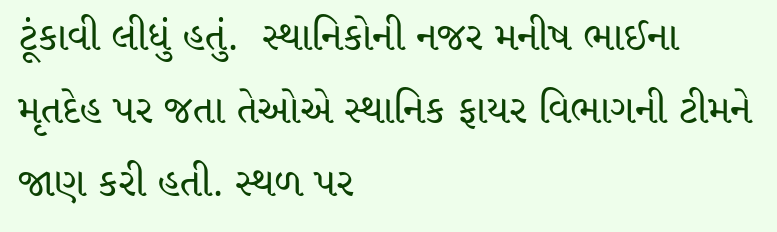ટૂંકાવી લીધું હતું.  સ્થાનિકોની નજર મનીષ ભાઈના મૃતદેહ પર જતા તેઓએ સ્થાનિક ફાયર વિભાગની ટીમને જાણ કરી હતી. સ્થળ પર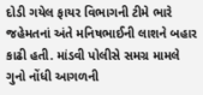દોડી ગયેલ ફાયર વિભાગની ટીમે ભારે જહેમતનાં અંતે મનિષભાઈની લાશને બહાર કાઢી હતી. માંડવી પોલીસે સમગ્ર મામલે ગુનો નોંધી આગળની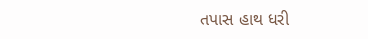તપાસ હાથ ધરી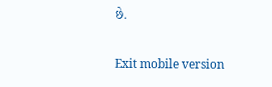છે.

Exit mobile version